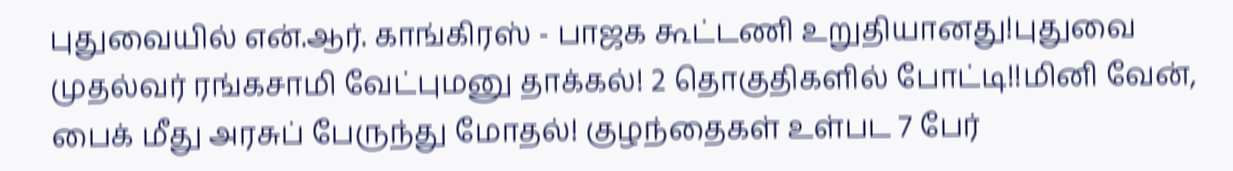புதுவையில் என்.ஆர். காங்கிரஸ் - பாஜக கூட்டணி உறுதியானது!புதுவை முதல்வர் ரங்கசாமி வேட்புமனு தாக்கல்! 2 தொகுதிகளில் போட்டி!!மினி வேன், பைக் மீது அரசுப் பேருந்து மோதல்! குழந்தைகள் உள்பட 7 பேர்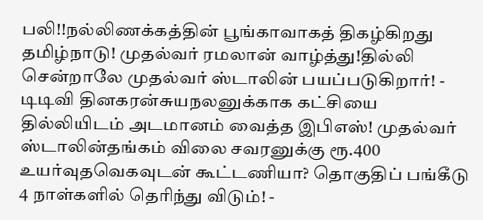பலி!!நல்லிணக்கத்தின் பூங்காவாகத் திகழ்கிறது தமிழ்நாடு! முதல்வர் ரமலான் வாழ்த்து!தில்லி சென்றாலே முதல்வர் ஸ்டாலின் பயப்படுகிறார்! - டிடிவி தினகரன்சுயநலனுக்காக கட்சியை தில்லியிடம் அடமானம் வைத்த இபிஎஸ்! முதல்வர் ஸ்டாலின்தங்கம் விலை சவரனுக்கு ரூ.400 உயர்வுதவெகவுடன் கூட்டணியா? தொகுதிப் பங்கீடு 4 நாள்களில் தெரிந்து விடும்! -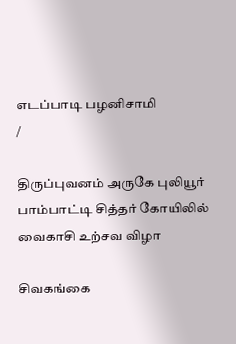எடப்பாடி பழனிசாமி
/

திருப்புவனம் அருகே புலியூர் பாம்பாட்டி சித்தர் கோயிலில் வைகாசி உற்சவ விழா

சிவகங்கை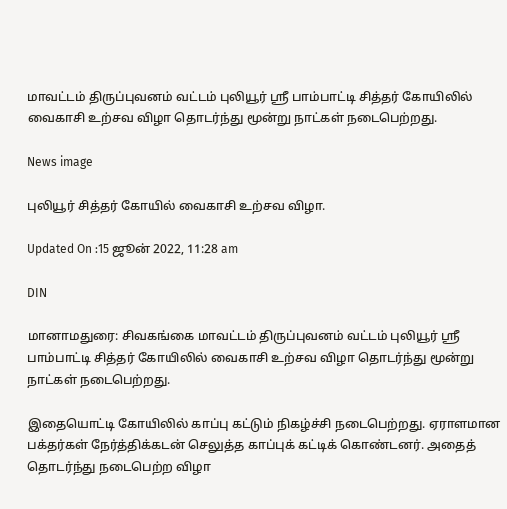மாவட்டம் திருப்புவனம் வட்டம் புலியூர் ஸ்ரீ பாம்பாட்டி சித்தர் கோயிலில் வைகாசி உற்சவ விழா தொடர்ந்து மூன்று நாட்கள் நடைபெற்றது.

News image

புலியூர் சித்தர் கோயில் வைகாசி உற்சவ விழா.

Updated On :15 ஜூன் 2022, 11:28 am

DIN

மானாமதுரை: சிவகங்கை மாவட்டம் திருப்புவனம் வட்டம் புலியூர் ஸ்ரீ பாம்பாட்டி சித்தர் கோயிலில் வைகாசி உற்சவ விழா தொடர்ந்து மூன்று நாட்கள் நடைபெற்றது.

இதையொட்டி கோயிலில் காப்பு கட்டும் நிகழ்ச்சி நடைபெற்றது. ஏராளமான பக்தர்கள் நேர்த்திக்கடன் செலுத்த காப்புக் கட்டிக் கொண்டனர். அதைத் தொடர்ந்து நடைபெற்ற விழா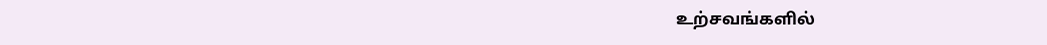உற்சவங்களில்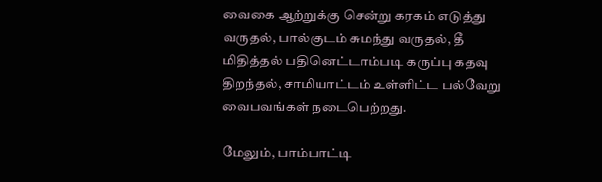வைகை ஆற்றுக்கு சென்று கரகம் எடுத்து வருதல், பால்குடம் சுமந்து வருதல், தீ மிதித்தல் பதினெட்டாம்படி கருப்பு கதவு திறந்தல், சாமியாட்டம் உள்ளிட்ட பல்வேறு வைபவங்கள் நடைபெற்றது.

மேலும், பாம்பாட்டி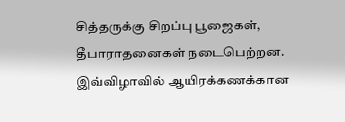சித்தருக்கு சிறப்பு பூஜைகள், தீபாராதனைகள் நடைபெற்றன. இவ்விழாவில் ஆயிரக்கணக்கான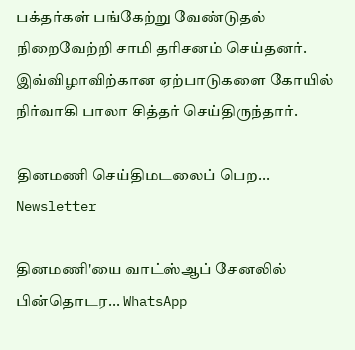பக்தர்கள் பங்கேற்று வேண்டுதல்  நிறைவேற்றி சாமி தரிசனம் செய்தனர். இவ்விழாவிற்கான ஏற்பாடுகளை கோயில் நிர்வாகி பாலா சித்தர் செய்திருந்தார்.

தினமணி செய்திமடலைப் பெற... Newsletter

தினமணி'யை வாட்ஸ்ஆப் சேனலில் பின்தொடர... WhatsApp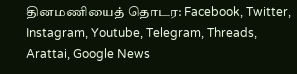தினமணியைத் தொடர: Facebook, Twitter, Instagram, Youtube, Telegram, Threads, Arattai, Google News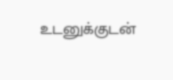உடனுக்குடன்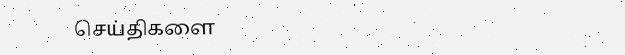செய்திகளை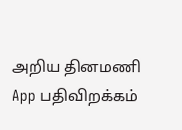அறிய தினமணி App பதிவிறக்கம்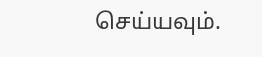செய்யவும்.